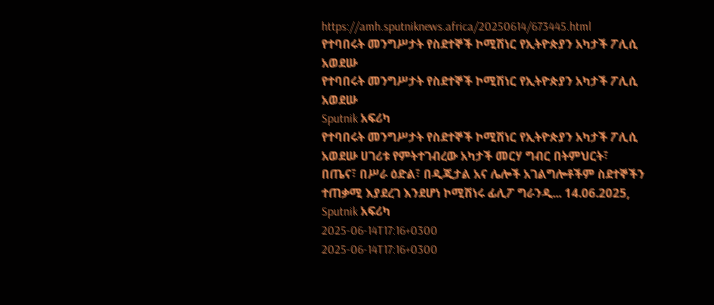https://amh.sputniknews.africa/20250614/673445.html
የተባበሩት መንግሥታት የስደተኞች ኮሚሽነር የኢትዮጵያን አካታች ፖሊሲ አወደሡ
የተባበሩት መንግሥታት የስደተኞች ኮሚሽነር የኢትዮጵያን አካታች ፖሊሲ አወደሡ
Sputnik አፍሪካ
የተባበሩት መንግሥታት የስደተኞች ኮሚሽነር የኢትዮጵያን አካታች ፖሊሲ አወደሡ ሀገሪቱ የምትተገብረው አካታች መርሃ ግብር በትምህርት፣ በጤና፣ በሥራ ዕድል፣ በዲጂታል አና ሌሎች አገልግሎቶችም ስደተኞችን ተጠቃሚ እያደረገ እንደሆነ ኮሚሽነሩ ፊሊፖ ግራንዲ... 14.06.2025, Sputnik አፍሪካ
2025-06-14T17:16+0300
2025-06-14T17:16+0300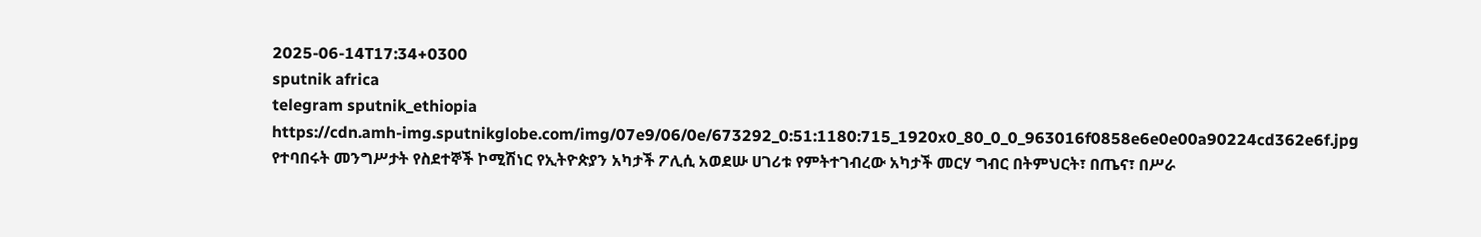2025-06-14T17:34+0300
sputnik africa
telegram sputnik_ethiopia
https://cdn.amh-img.sputnikglobe.com/img/07e9/06/0e/673292_0:51:1180:715_1920x0_80_0_0_963016f0858e6e0e00a90224cd362e6f.jpg
የተባበሩት መንግሥታት የስደተኞች ኮሚሽነር የኢትዮጵያን አካታች ፖሊሲ አወደሡ ሀገሪቱ የምትተገብረው አካታች መርሃ ግብር በትምህርት፣ በጤና፣ በሥራ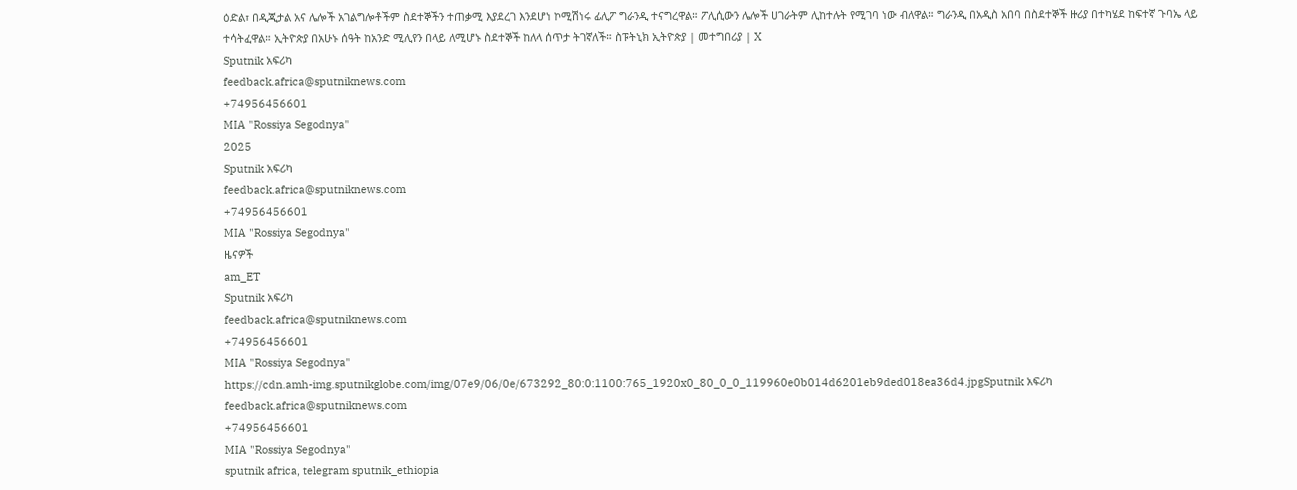ዕድል፣ በዲጂታል አና ሌሎች አገልግሎቶችም ስደተኞችን ተጠቃሚ እያደረገ እንደሆነ ኮሚሽነሩ ፊሊፖ ግራንዲ ተናግረዋል። ፖሊሲውን ሌሎች ሀገራትም ሊከተሉት የሚገባ ነው ብለዋል። ግራንዲ በአዲስ አበባ በስደተኞች ዙሪያ በተካሄደ ከፍተኛ ጉባኤ ላይ ተሳትፈዋል። ኢትዮጵያ በአሁኑ ሰዓት ከአንድ ሚሊየን በላይ ለሚሆኑ ስደተኞች ከለላ ሰጥታ ትገኛለች። ስፑትኒክ ኢትዮጵያ | መተግበሪያ | X
Sputnik አፍሪካ
feedback.africa@sputniknews.com
+74956456601
MIA "Rossiya Segodnya"
2025
Sputnik አፍሪካ
feedback.africa@sputniknews.com
+74956456601
MIA "Rossiya Segodnya"
ዜናዎች
am_ET
Sputnik አፍሪካ
feedback.africa@sputniknews.com
+74956456601
MIA "Rossiya Segodnya"
https://cdn.amh-img.sputnikglobe.com/img/07e9/06/0e/673292_80:0:1100:765_1920x0_80_0_0_119960e0b014d6201eb9ded018ea36d4.jpgSputnik አፍሪካ
feedback.africa@sputniknews.com
+74956456601
MIA "Rossiya Segodnya"
sputnik africa, telegram sputnik_ethiopia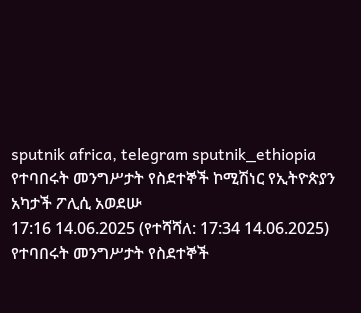sputnik africa, telegram sputnik_ethiopia
የተባበሩት መንግሥታት የስደተኞች ኮሚሽነር የኢትዮጵያን አካታች ፖሊሲ አወደሡ
17:16 14.06.2025 (የተሻሻለ: 17:34 14.06.2025) የተባበሩት መንግሥታት የስደተኞች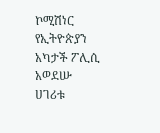ኮሚሽነር የኢትዮጵያን አካታች ፖሊሲ አወደሡ
ሀገሪቱ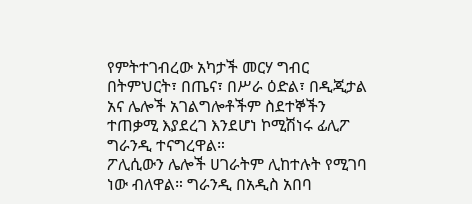የምትተገብረው አካታች መርሃ ግብር በትምህርት፣ በጤና፣ በሥራ ዕድል፣ በዲጂታል አና ሌሎች አገልግሎቶችም ስደተኞችን ተጠቃሚ እያደረገ እንደሆነ ኮሚሽነሩ ፊሊፖ ግራንዲ ተናግረዋል።
ፖሊሲውን ሌሎች ሀገራትም ሊከተሉት የሚገባ ነው ብለዋል። ግራንዲ በአዲስ አበባ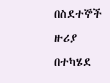በስደተኞች ዙሪያ በተካሄደ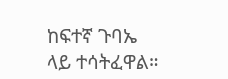ከፍተኛ ጉባኤ ላይ ተሳትፈዋል።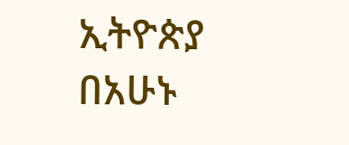ኢትዮጵያ በአሁኑ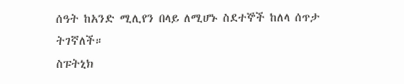ሰዓት ከአንድ ሚሊየን በላይ ለሚሆኑ ስደተኞች ከለላ ሰጥታ ትገኛለች።
ስፑትኒክ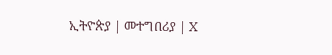ኢትዮጵያ | መተግበሪያ | X